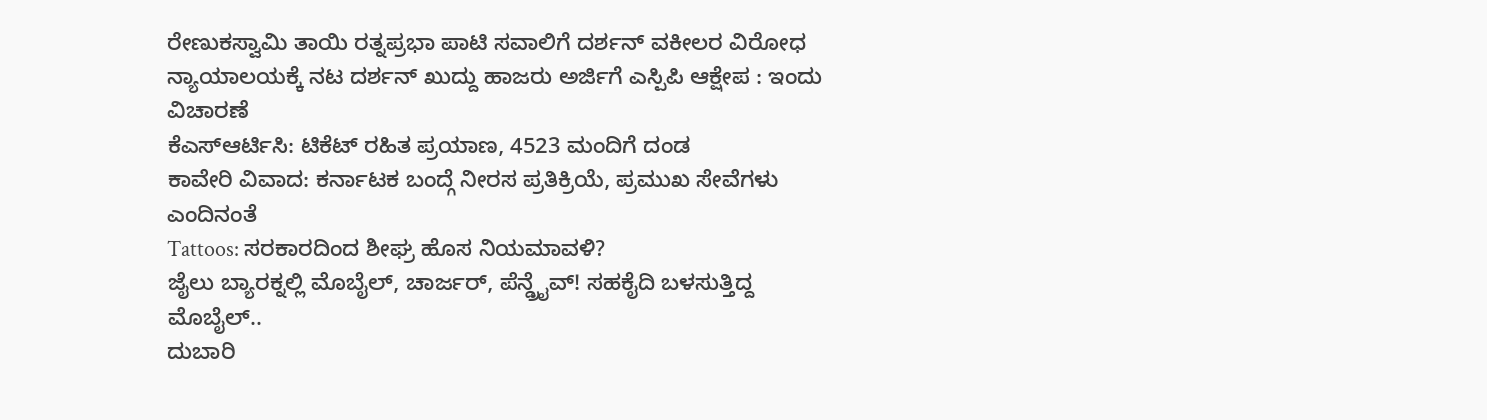ರೇಣುಕಸ್ವಾಮಿ ತಾಯಿ ರತ್ನಪ್ರಭಾ ಪಾಟಿ ಸವಾಲಿಗೆ ದರ್ಶನ್ ವಕೀಲರ ವಿರೋಧ
ನ್ಯಾಯಾಲಯಕ್ಕೆ ನಟ ದರ್ಶನ್ ಖುದ್ದು ಹಾಜರು ಅರ್ಜಿಗೆ ಎಸ್ಪಿಪಿ ಆಕ್ಷೇಪ : ಇಂದು ವಿಚಾರಣೆ
ಕೆಎಸ್ಆರ್ಟಿಸಿ: ಟಿಕೆಟ್ ರಹಿತ ಪ್ರಯಾಣ, 4523 ಮಂದಿಗೆ ದಂಡ
ಕಾವೇರಿ ವಿವಾದ: ಕರ್ನಾಟಕ ಬಂದ್ಗೆ ನೀರಸ ಪ್ರತಿಕ್ರಿಯೆ, ಪ್ರಮುಖ ಸೇವೆಗಳು ಎಂದಿನಂತೆ
Tattoos: ಸರಕಾರದಿಂದ ಶೀಘ್ರ ಹೊಸ ನಿಯಮಾವಳಿ?
ಜೈಲು ಬ್ಯಾರಕ್ನಲ್ಲಿ ಮೊಬೈಲ್, ಚಾರ್ಜರ್, ಪೆನ್ಡ್ರೈವ್! ಸಹಕೈದಿ ಬಳಸುತ್ತಿದ್ದ ಮೊಬೈಲ್..
ದುಬಾರಿ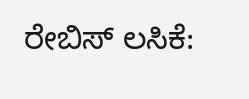ರೇಬಿಸ್ ಲಸಿಕೆ: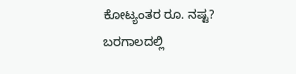ಕೋಟ್ಯಂತರ ರೂ. ನಷ್ಟ?
ಬರಗಾಲದಲ್ಲಿ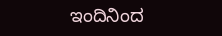ಇಂದಿನಿಂದ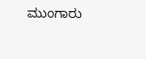ಮುಂಗಾರು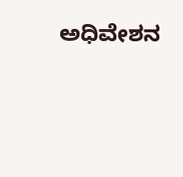ಅಧಿವೇಶನ